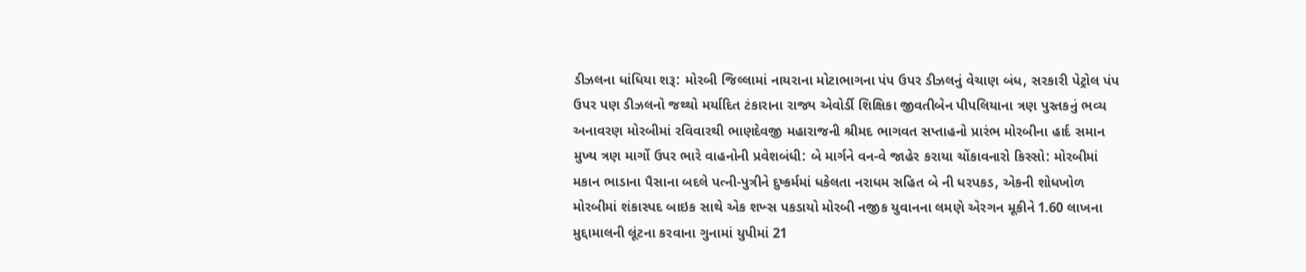ડીઝલના ધાંધિયા શરૂ: મોરબી જિલ્લામાં નાયરાના મોટાભાગના પંપ ઉપર ડીઝલનું વેચાણ બંધ, સરકારી પેટ્રોલ પંપ ઉપર પણ ડીઝલનો જથ્થો મર્યાદિત ટંકારાના રાજ્ય એવોર્ડી શિક્ષિકા જીવતીબેન પીપલિયાના ત્રણ પુસ્તકનું ભવ્ય અનાવરણ મોરબીમાં રવિવારથી ભાણદેવજી મહારાજની શ્રીમદ ભાગવત સપ્તાહનો પ્રારંભ મોરબીના હાર્દ સમાન મુખ્ય ત્રણ માર્ગો ઉપર ભારે વાહનોની પ્રવેશબંધી: બે માર્ગને વન-વે જાહેર કરાયા ચોંકાવનારો કિસ્સો: મોરબીમાં મકાન ભાડાના પૈસાના બદલે પત્ની-પુત્રીને દુષ્કર્મમાં ધકેલતા નરાધમ સહિત બે ની ધરપકડ, એકની શોધખોળ મોરબીમાં શંકાસ્પદ બાઇક સાથે એક શખ્સ પકડાયો મોરબી નજીક યુવાનના લમણે એરગન મૂકીને 1.60 લાખના મુદ્દામાલની લૂંટના કરવાના ગુનામાં યુપીમાં 21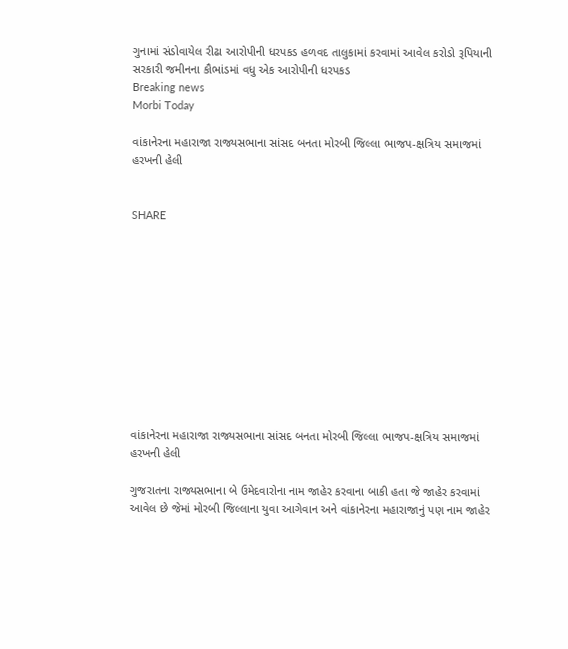ગુનામાં સંડોવાયેલ રીઢા આરોપીની ધરપકડ હળવદ તાલુકામાં કરવામાં આવેલ કરોડો રૂપિયાની સરકારી જમીનના કૌભાંડમાં વધુ એક આરોપીની ધરપકડ
Breaking news
Morbi Today

વાંકાનેરના મહારાજા રાજ્યસભાના સાંસદ બનતા મોરબી જિલ્લા ભાજપ-ક્ષત્રિય સમાજમાં હરખની હેલી


SHARE











વાંકાનેરના મહારાજા રાજ્યસભાના સાંસદ બનતા મોરબી જિલ્લા ભાજપ-ક્ષત્રિય સમાજમાં હરખની હેલી

ગુજરાતના રાજ્યસભાના બે ઉમેદવારોના નામ જાહેર કરવાના બાકી હતા જે જાહેર કરવામાં આવેલ છે જેમાં મોરબી જિલ્લાના યુવા આગેવાન અને વાંકાનેરના મહારાજાનું પણ નામ જાહેર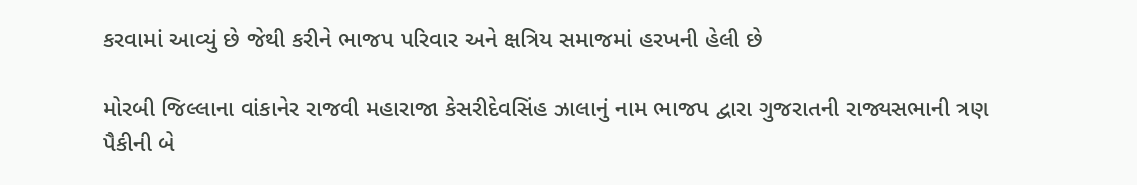કરવામાં આવ્યું છે જેથી કરીને ભાજપ પરિવાર અને ક્ષત્રિય સમાજમાં હરખની હેલી છે

મોરબી જિલ્લાના વાંકાનેર રાજવી મહારાજા કેસરીદેવસિંહ ઝાલાનું નામ ભાજપ દ્વારા ગુજરાતની રાજ્યસભાની ત્રણ પૈકીની બે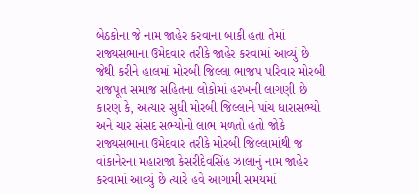બેઠકોના જે નામ જાહેર કરવાના બાકી હતા તેમાં રાજ્યસભાના ઉમેદવાર તરીકે જાહેર કરવામાં આવ્યું છે જેથી કરીને હાલમાં મોરબી જિલ્લા ભાજપ પરિવાર મોરબી રાજપૂત સમાજ સહિતના લોકોમાં હરખની લાગણી છે કારણ કે, અત્યાર સુધી મોરબી જિલ્લાને પાંચ ધારાસભ્યો અને ચાર સંસદ સભ્યોનો લાભ મળતો હતો જોકે રાજ્યસભાના ઉમેદવાર તરીકે મોરબી જિલ્લામાંથી જ વાંકાનેરના મહારાજા કેસરીદેવસિંહ ઝાલાનું નામ જાહેર કરવામાં આવ્યું છે ત્યારે હવે આગામી સમયમાં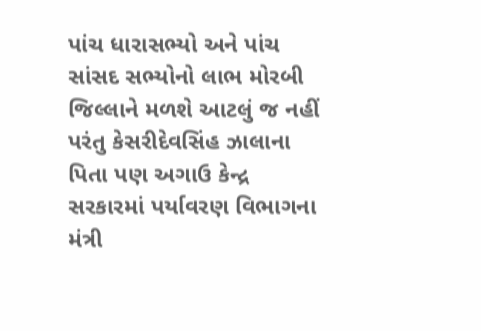પાંચ ધારાસભ્યો અને પાંચ સાંસદ સભ્યોનો લાભ મોરબી જિલ્લાને મળશે આટલું જ નહીં પરંતુ કેસરીદેવસિંહ ઝાલાના પિતા પણ અગાઉ કેન્દ્ર સરકારમાં પર્યાવરણ વિભાગના મંત્રી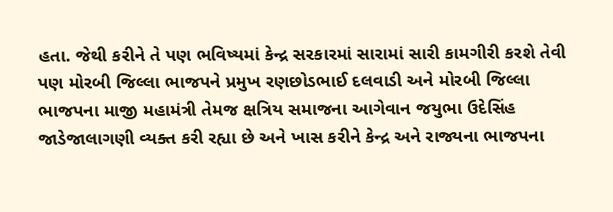હતા. જેથી કરીને તે પણ ભવિષ્યમાં કેન્દ્ર સરકારમાં સારામાં સારી કામગીરી કરશે તેવી પણ મોરબી જિલ્લા ભાજપને પ્રમુખ રણછોડભાઈ દલવાડી અને મોરબી જિલ્લા ભાજપના માજી મહામંત્રી તેમજ ક્ષત્રિય સમાજના આગેવાન જયુભા ઉદેસિંહ જાડેજાલાગણી વ્યક્ત કરી રહ્યા છે અને ખાસ કરીને કેન્દ્ર અને રાજ્યના ભાજપના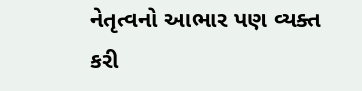નેતૃત્વનો આભાર પણ વ્યક્ત કરી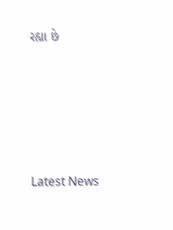રહ્યા છે






Latest News